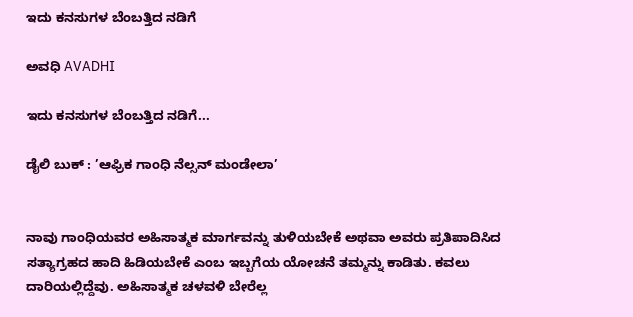ಇದು ಕನಸುಗಳ ಬೆಂಬತ್ತಿದ ನಡಿಗೆ‍

ಅವಧಿ AVADHI

ಇದು ಕನಸುಗಳ ಬೆಂಬತ್ತಿದ ನಡಿಗೆ...

ಡೈಲಿ ಬುಕ್ : ’ಆಫ್ರಿಕ ಗಾಂಧಿ ನೆಲ್ಸನ್ ಮಂಡೇಲಾ’


ನಾವು ಗಾಂಧಿಯವರ ಅಹಿಸಾತ್ಮಕ ಮಾರ್ಗವನ್ನು ತುಳಿಯಬೇಕೆ ಅಥವಾ ಅವರು ಪ್ರತಿಪಾದಿಸಿದ ಸತ್ಯಾಗ್ರಹದ ಹಾದಿ ಹಿಡಿಯಬೇಕೆ ಎಂಬ ಇಬ್ಬಗೆಯ ಯೋಚನೆ ತಮ್ಮನ್ನು ಕಾಡಿತು. ಕವಲು ದಾರಿಯಲ್ಲಿದ್ದೆವು. ಅಹಿಸಾತ್ಮಕ ಚಳವಳಿ ಬೇರೆಲ್ಲ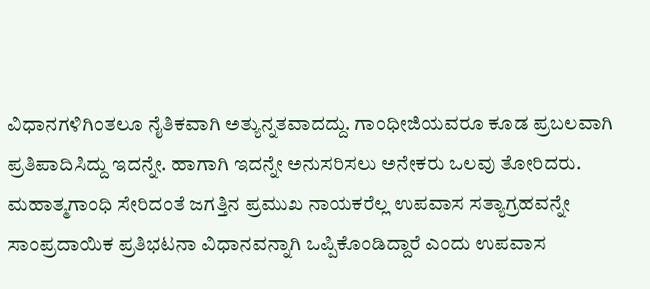ವಿಧಾನಗಳಿಗಿಂತಲೂ ನೈತಿಕವಾಗಿ ಅತ್ಯುನ್ನತವಾದದ್ದು. ಗಾಂಧೀಜಿಯವರೂ ಕೂಡ ಪ್ರಬಲವಾಗಿ ಪ್ರತಿಪಾದಿಸಿದ್ದು ಇದನ್ನೇ. ಹಾಗಾಗಿ ಇದನ್ನೇ ಅನುಸರಿಸಲು ಅನೇಕರು ಒಲವು ತೋರಿದರು.
ಮಹಾತ್ಮಗಾಂಧಿ ಸೇರಿದಂತೆ ಜಗತ್ತಿನ ಪ್ರಮುಖ ನಾಯಕರೆಲ್ಲ ಉಪವಾಸ ಸತ್ಯಾಗ್ರಹವನ್ನೇ ಸಾಂಪ್ರದಾಯಿಕ ಪ್ರತಿಭಟನಾ ವಿಧಾನವನ್ನಾಗಿ ಒಪ್ಪಿಕೊಂಡಿದ್ದಾರೆ ಎಂದು ಉಪವಾಸ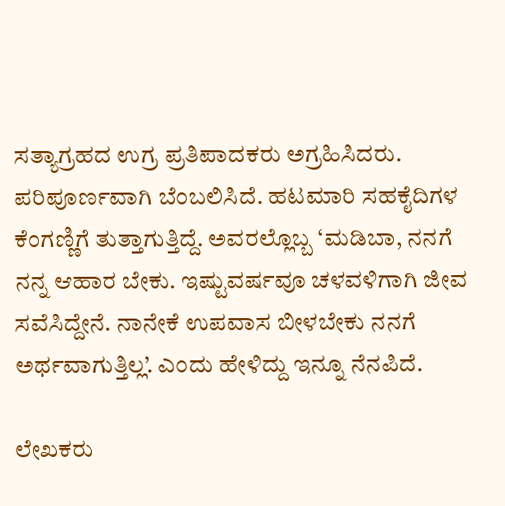ಸತ್ಯಾಗ್ರಹದ ಉಗ್ರ ಪ್ರತಿಪಾದಕರು ಅಗ್ರಹಿಸಿದರು. ಪರಿಪೂರ್ಣವಾಗಿ ಬೆಂಬಲಿಸಿದೆ. ಹಟಮಾರಿ ಸಹಕೈದಿಗಳ ಕೆಂಗಣ್ಣಿಗೆ ತುತ್ತಾಗುತ್ತಿದ್ದೆ. ಅವರಲ್ಲೊಬ್ಬ ‘ಮಡಿಬಾ, ನನಗೆ ನನ್ನ ಆಹಾರ ಬೇಕು. ಇಷ್ಟುವರ್ಷವೂ ಚಳವಳಿಗಾಗಿ ಜೀವ ಸವೆಸಿದ್ದೇನೆ. ನಾನೇಕೆ ಉಪವಾಸ ಬೀಳಬೇಕು ನನಗೆ ಅರ್ಥವಾಗುತ್ತಿಲ್ಲ’. ಎಂದು ಹೇಳಿದ್ದು ಇನ್ನೂ ನೆನಪಿದೆ.

ಲೇಖಕರು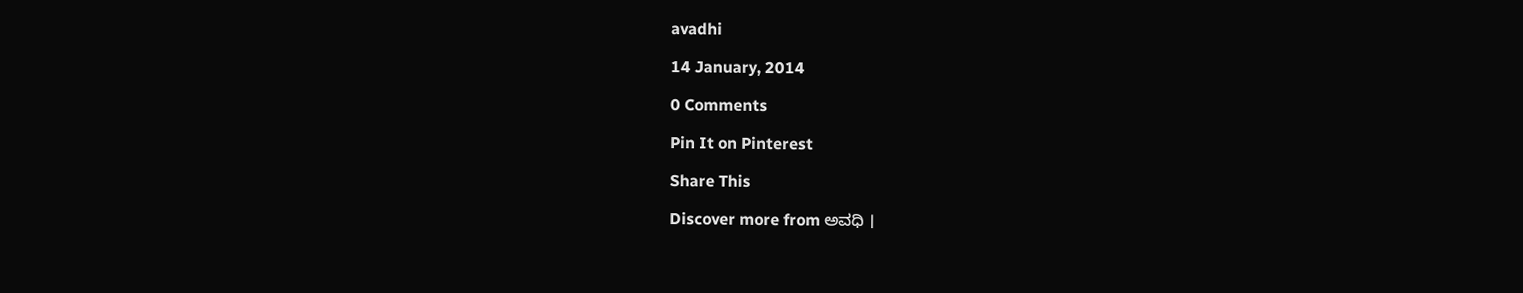avadhi

14 January, 2014

0 Comments

Pin It on Pinterest

Share This

Discover more from ಅವಧಿ ।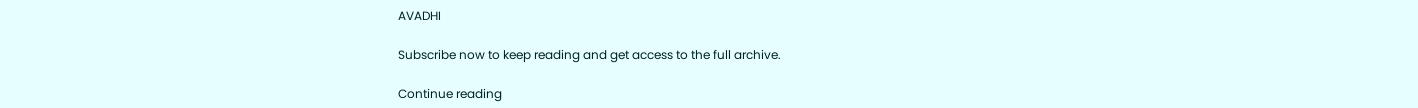AVADHI

Subscribe now to keep reading and get access to the full archive.

Continue reading